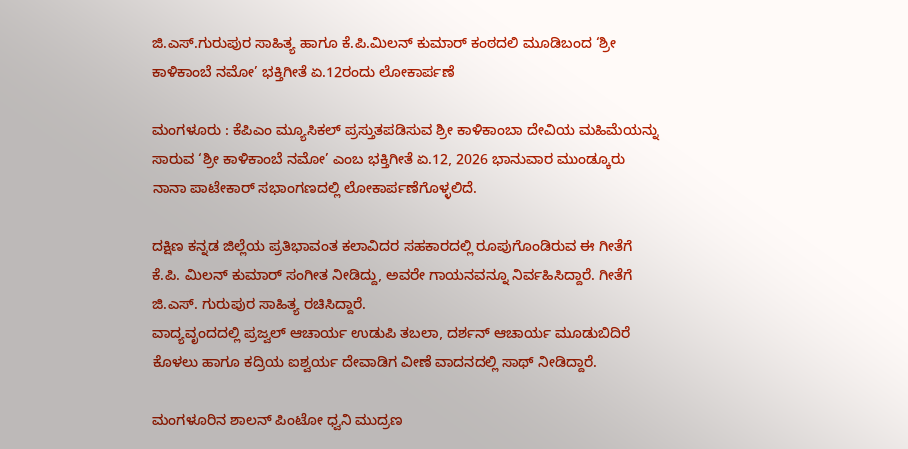ಜಿ.ಎಸ್.ಗುರುಪುರ ಸಾಹಿತ್ಯ ಹಾಗೂ ಕೆ.ಪಿ.ಮಿಲನ್ ಕುಮಾರ್ ಕಂಠದಲಿ ಮೂಡಿಬಂದ ‘ಶ್ರೀ ಕಾಳಿಕಾಂಬೆ ನಮೋ’ ಭಕ್ತಿಗೀತೆ ಏ.12ರಂದು ಲೋಕಾರ್ಪಣೆ

ಮಂಗಳೂರು : ಕೆಪಿಎಂ ಮ್ಯೂಸಿಕಲ್ ಪ್ರಸ್ತುತಪಡಿಸುವ ಶ್ರೀ ಕಾಳಿಕಾಂಬಾ ದೇವಿಯ ಮಹಿಮೆಯನ್ನು ಸಾರುವ ‘ಶ್ರೀ ಕಾಳಿಕಾಂಬೆ ನಮೋ’ ಎಂಬ ಭಕ್ತಿಗೀತೆ ಏ.12, 2026 ಭಾನುವಾರ ಮುಂಡ್ಕೂರು ನಾನಾ ಪಾಟೇಕಾರ್ ಸಭಾಂಗಣದಲ್ಲಿ ಲೋಕಾರ್ಪಣೆಗೊಳ್ಳಲಿದೆ.

ದಕ್ಷಿಣ ಕನ್ನಡ ಜಿಲ್ಲೆಯ ಪ್ರತಿಭಾವಂತ ಕಲಾವಿದರ ಸಹಕಾರದಲ್ಲಿ ರೂಪುಗೊಂಡಿರುವ ಈ ಗೀತೆಗೆ ಕೆ.ಪಿ. ಮಿಲನ್ ಕುಮಾರ್ ಸಂಗೀತ ನೀಡಿದ್ದು, ಅವರೇ ಗಾಯನವನ್ನೂ ನಿರ್ವಹಿಸಿದ್ದಾರೆ. ಗೀತೆಗೆ ಜಿ.ಎಸ್. ಗುರುಪುರ ಸಾಹಿತ್ಯ ರಚಿಸಿದ್ದಾರೆ.
ವಾದ್ಯವೃಂದದಲ್ಲಿ ಪ್ರಜ್ವಲ್ ಆಚಾರ್ಯ ಉಡುಪಿ ತಬಲಾ, ದರ್ಶನ್ ಆಚಾರ್ಯ ಮೂಡುಬಿದಿರೆ ಕೊಳಲು ಹಾಗೂ ಕದ್ರಿಯ ಐಶ್ವರ್ಯ ದೇವಾಡಿಗ ವೀಣೆ ವಾದನದಲ್ಲಿ ಸಾಥ್ ನೀಡಿದ್ದಾರೆ.

ಮಂಗಳೂರಿನ ಶಾಲನ್ ಪಿಂಟೋ ಧ್ವನಿ ಮುದ್ರಣ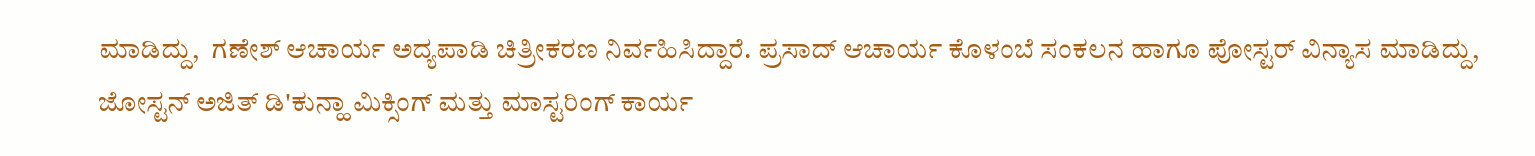ಮಾಡಿದ್ದು,  ಗಣೇಶ್ ಆಚಾರ್ಯ ಅದ್ಯಪಾಡಿ ಚಿತ್ರೀಕರಣ ನಿರ್ವಹಿಸಿದ್ದಾರೆ. ಪ್ರಸಾದ್ ಆಚಾರ್ಯ ಕೊಳಂಬೆ ಸಂಕಲನ ಹಾಗೂ ಪೋಸ್ಟರ್ ವಿನ್ಯಾಸ ಮಾಡಿದ್ದು, ಜೋಸ್ಟನ್ ಅಜಿತ್ ಡಿ'ಕುನ್ಹಾ ಮಿಕ್ಸಿಂಗ್ ಮತ್ತು ಮಾಸ್ಟರಿಂಗ್ ಕಾರ್ಯ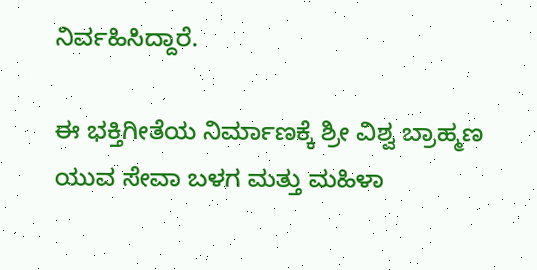ನಿರ್ವಹಿಸಿದ್ದಾರೆ.

ಈ ಭಕ್ತಿಗೀತೆಯ ನಿರ್ಮಾಣಕ್ಕೆ ಶ್ರೀ ವಿಶ್ವ ಬ್ರಾಹ್ಮಣ ಯುವ ಸೇವಾ ಬಳಗ ಮತ್ತು ಮಹಿಳಾ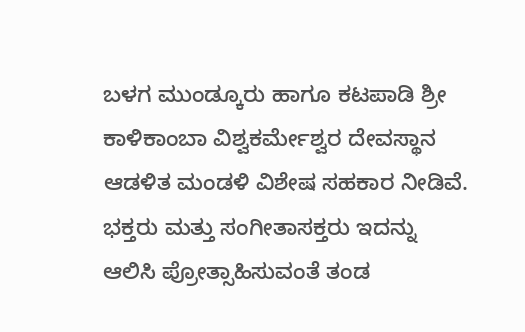ಬಳಗ ಮುಂಡ್ಕೂರು ಹಾಗೂ ಕಟಪಾಡಿ ಶ್ರೀ ಕಾಳಿಕಾಂಬಾ ವಿಶ್ವಕರ್ಮೇಶ್ವರ ದೇವಸ್ಥಾನ ಆಡಳಿತ ಮಂಡಳಿ ವಿಶೇಷ ಸಹಕಾರ ನೀಡಿವೆ.
ಭಕ್ತರು ಮತ್ತು ಸಂಗೀತಾಸಕ್ತರು ಇದನ್ನು ಆಲಿಸಿ ಪ್ರೋತ್ಸಾಹಿಸುವಂತೆ ತಂಡ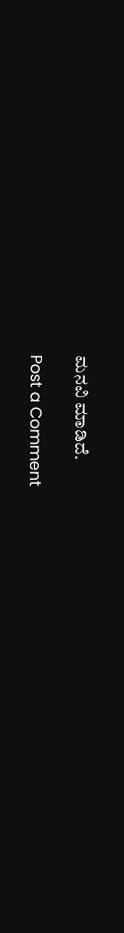ಮನವಿ ಮಾಡಿದೆ.

Post a Comment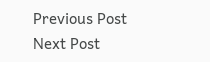Previous Post Next Post